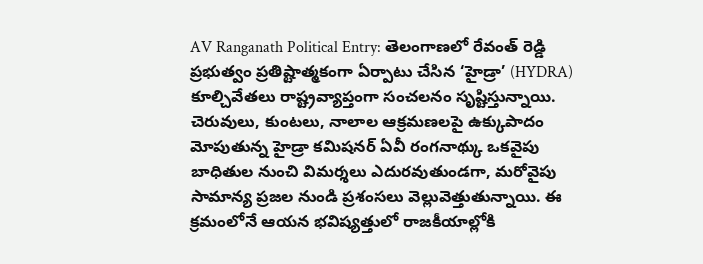AV Ranganath Political Entry: తెలంగాణలో రేవంత్ రెడ్డి ప్రభుత్వం ప్రతిష్టాత్మకంగా ఏర్పాటు చేసిన ‘హైడ్రా’ (HYDRA) కూల్చివేతలు రాష్ట్రవ్యాప్తంగా సంచలనం సృష్టిస్తున్నాయి. చెరువులు, కుంటలు, నాలాల ఆక్రమణలపై ఉక్కుపాదం మోపుతున్న హైడ్రా కమిషనర్ ఏవీ రంగనాథ్కు ఒకవైపు బాధితుల నుంచి విమర్శలు ఎదురవుతుండగా, మరోవైపు సామాన్య ప్రజల నుండి ప్రశంసలు వెల్లువెత్తుతున్నాయి. ఈ క్రమంలోనే ఆయన భవిష్యత్తులో రాజకీయాల్లోకి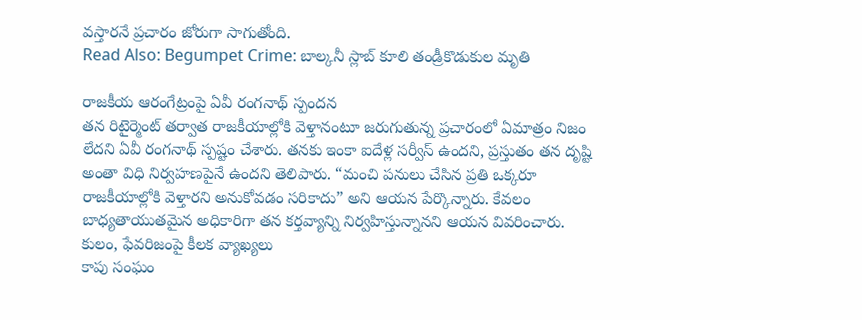వస్తారనే ప్రచారం జోరుగా సాగుతోంది.
Read Also: Begumpet Crime: బాల్కనీ స్లాబ్ కూలి తండ్రీకొడుకుల మృతి

రాజకీయ ఆరంగేట్రంపై ఏవీ రంగనాథ్ స్పందన
తన రిటైర్మెంట్ తర్వాత రాజకీయాల్లోకి వెళ్తానంటూ జరుగుతున్న ప్రచారంలో ఏమాత్రం నిజం లేదని ఏవీ రంగనాథ్ స్పష్టం చేశారు. తనకు ఇంకా ఐదేళ్ల సర్వీస్ ఉందని, ప్రస్తుతం తన దృష్టి అంతా విధి నిర్వహణపైనే ఉందని తెలిపారు. “మంచి పనులు చేసిన ప్రతి ఒక్కరూ రాజకీయాల్లోకి వెళ్తారని అనుకోవడం సరికాదు” అని ఆయన పేర్కొన్నారు. కేవలం బాధ్యతాయుతమైన అధికారిగా తన కర్తవ్యాన్ని నిర్వహిస్తున్నానని ఆయన వివరించారు.
కులం, ఫేవరిజంపై కీలక వ్యాఖ్యలు
కాపు సంఘం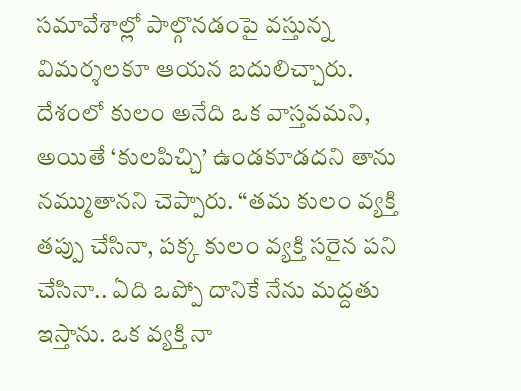సమావేశాల్లో పాల్గొనడంపై వస్తున్న విమర్శలకూ ఆయన బదులిచ్చారు. దేశంలో కులం అనేది ఒక వాస్తవమని, అయితే ‘కులపిచ్చి’ ఉండకూడదని తాను నమ్ముతానని చెప్పారు. “తమ కులం వ్యక్తి తప్పు చేసినా, పక్క కులం వ్యక్తి సరైన పని చేసినా.. ఏది ఒప్పో దానికే నేను మద్దతు ఇస్తాను. ఒక వ్యక్తి నా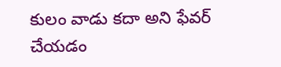కులం వాడు కదా అని ఫేవర్ చేయడం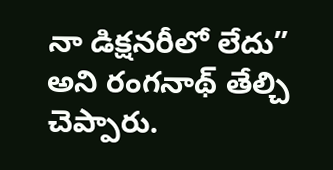నా డిక్షనరీలో లేదు” అని రంగనాథ్ తేల్చి చెప్పారు.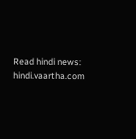Read hindi news: hindi.vaartha.com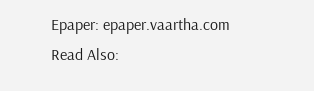Epaper: epaper.vaartha.com
Read Also: